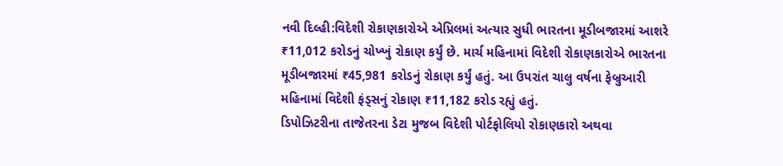નવી દિલ્હી:વિદેશી રોકાણકારોએ એપ્રિલમાં અત્યાર સુધી ભારતના મૂડીબજારમાં આશરે ₹11,012 કરોડનું ચોખ્ખું રોકાણ કર્યું છે. માર્ચ મહિનામાં વિદેશી રોકાણકારોએ ભારતના મૂડીબજારમાં ₹45,981 કરોડનું રોકાણ કર્યું હતું. આ ઉપરાંત ચાલુ વર્ષના ફેબ્રુઆરી મહિનામાં વિદેશી ફંડ્સનું રોકાણ ₹11,182 કરોડ રહ્યું હતું.
ડિપોઝિટરીના તાજેતરના ડેટા મુજબ વિદેશી પોર્ટફોલિયો રોકાણકારો અથવા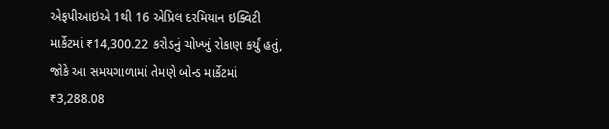એફપીઆઇએ 1થી 16 એપ્રિલ દરમિયાન ઇક્વિટી માર્કેટમાં ₹14,300.22 કરોડનું ચોખ્ખું રોકાણ કર્યું હતું, જોકે આ સમયગાળામાં તેમણે બોન્ડ માર્કેટમાં ₹3,288.08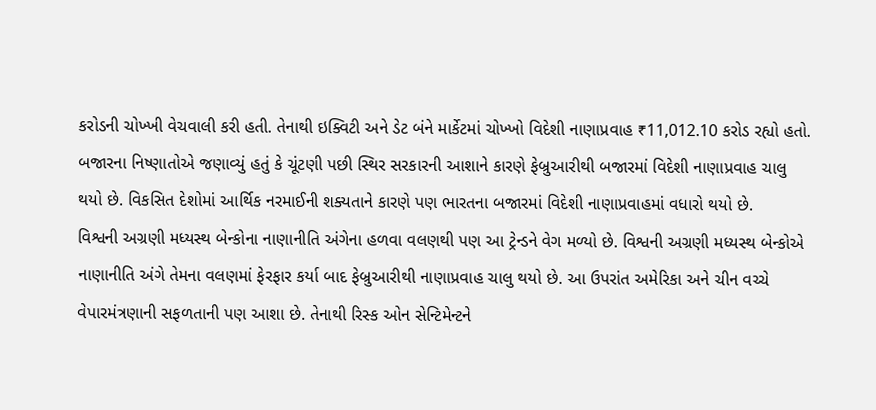કરોડની ચોખ્ખી વેચવાલી કરી હતી. તેનાથી ઇક્વિટી અને ડેટ બંને માર્કેટમાં ચોખ્ખો વિદેશી નાણાપ્રવાહ ₹11,012.10 કરોડ રહ્યો હતો.
બજારના નિષ્ણાતોએ જણાવ્યું હતું કે ચૂંટણી પછી સ્થિર સરકારની આશાને કારણે ફેબ્રુઆરીથી બજારમાં વિદેશી નાણાપ્રવાહ ચાલુ થયો છે. વિકસિત દેશોમાં આર્થિક નરમાઈની શક્યતાને કારણે પણ ભારતના બજારમાં વિદેશી નાણાપ્રવાહમાં વધારો થયો છે.
વિશ્વની અગ્રણી મધ્યસ્થ બેન્કોના નાણાનીતિ અંગેના હળવા વલણથી પણ આ ટ્રેન્ડને વેગ મળ્યો છે. વિશ્વની અગ્રણી મધ્યસ્થ બેન્કોએ નાણાનીતિ અંગે તેમના વલણમાં ફેરફાર કર્યા બાદ ફેબ્રુઆરીથી નાણાપ્રવાહ ચાલુ થયો છે. આ ઉપરાંત અમેરિકા અને ચીન વચ્ચે વેપારમંત્રણાની સફળતાની પણ આશા છે. તેનાથી રિસ્ક ઓન સેન્ટિમેન્ટને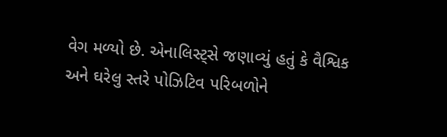વેગ મળ્યો છે. એનાલિસ્ટ્સે જણાવ્યું હતું કે વૈશ્વિક અને ઘરેલુ સ્તરે પોઝિટિવ પરિબળોને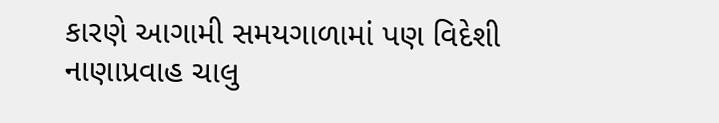કારણે આગામી સમયગાળામાં પણ વિદેશી નાણાપ્રવાહ ચાલુ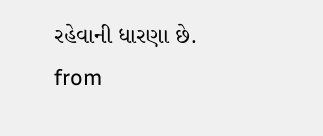રહેવાની ધારણા છે.
from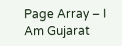Page Array – I Am Gujarat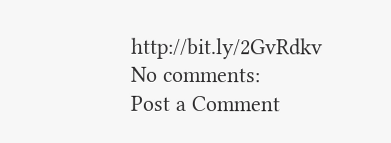http://bit.ly/2GvRdkv
No comments:
Post a Comment